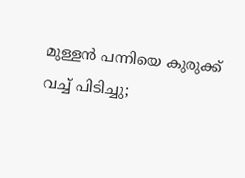മുള്ളൻ പന്നിയെ കുരുക്ക് വച്ച് പിടിച്ചു;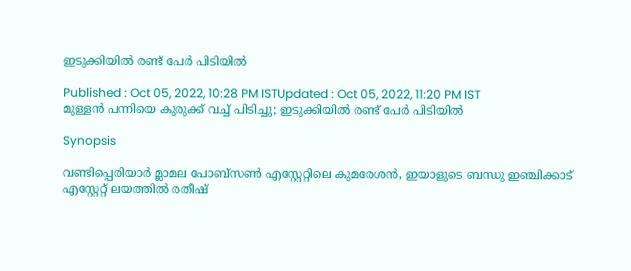ഇടുക്കിയിൽ രണ്ട് പേര്‍ പിടിയില്‍

Published : Oct 05, 2022, 10:28 PM ISTUpdated : Oct 05, 2022, 11:20 PM IST
മുള്ളൻ പന്നിയെ കുരുക്ക് വച്ച് പിടിച്ചു; ഇടുക്കിയിൽ രണ്ട് പേര്‍ പിടിയില്‍

Synopsis

വണ്ടിപ്പെരിയാർ മ്ലാമല പോബ്സൺ എസ്റ്റേറ്റിലെ കുമരേശൻ, ഇയാളുടെ ബന്ധു ഇഞ്ചിക്കാട് എസ്റ്റേറ്റ് ലയത്തിൽ രതീഷ്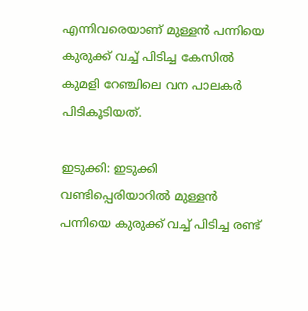എന്നിവരെയാണ് മുള്ളൻ പന്നിയെ കുരുക്ക് വച്ച് പിടിച്ച കേസിൽ കുമളി റേഞ്ചിലെ വന പാലകർ പിടികൂടിയത്.

ഇടുക്കി: ഇടുക്കി വണ്ടിപ്പെരിയാറിൽ മുള്ളൻ പന്നിയെ കുരുക്ക് വച്ച് പിടിച്ച രണ്ട്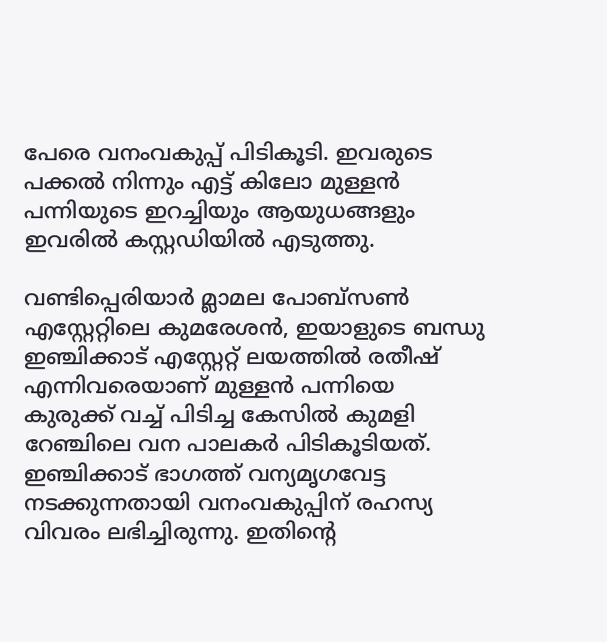പേരെ വനംവകുപ്പ് പിടികൂടി. ഇവരുടെ പക്കല്‍ നിന്നും എട്ട് കിലോ മുള്ളൻ പന്നിയുടെ ഇറച്ചിയും ആയുധങ്ങളും ഇവരിൽ കസ്റ്റഡിയിൽ എടുത്തു.

വണ്ടിപ്പെരിയാർ മ്ലാമല പോബ്സൺ എസ്റ്റേറ്റിലെ കുമരേശൻ, ഇയാളുടെ ബന്ധു ഇഞ്ചിക്കാട് എസ്റ്റേറ്റ് ലയത്തിൽ രതീഷ് എന്നിവരെയാണ് മുള്ളൻ പന്നിയെ കുരുക്ക് വച്ച് പിടിച്ച കേസിൽ കുമളി റേഞ്ചിലെ വന പാലകർ പിടികൂടിയത്. ഇഞ്ചിക്കാട് ഭാഗത്ത് വന്യമൃഗവേട്ട നടക്കുന്നതായി വനംവകുപ്പിന് രഹസ്യ വിവരം ലഭിച്ചിരുന്നു. ഇതിൻ്റെ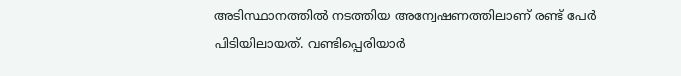അടിസ്ഥാനത്തിൽ നടത്തിയ അന്വേഷണത്തിലാണ് രണ്ട് പേര്‍ പിടിയിലായത്. വണ്ടിപ്പെരിയാർ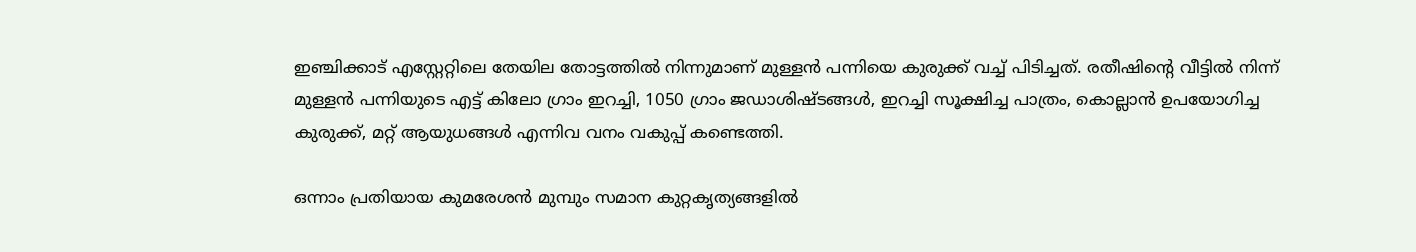ഇഞ്ചിക്കാട് എസ്റ്റേറ്റിലെ തേയില തോട്ടത്തിൽ നിന്നുമാണ് മുള്ളൻ പന്നിയെ കുരുക്ക് വച്ച് പിടിച്ചത്. രതീഷിൻ്റെ വീട്ടിൽ നിന്ന് മുള്ളൻ പന്നിയുടെ എട്ട് കിലോ ഗ്രാം ഇറച്ചി, 1050 ഗ്രാം ജഡാശിഷ്ടങ്ങൾ, ഇറച്ചി സൂക്ഷിച്ച പാത്രം, കൊല്ലാൻ ഉപയോഗിച്ച കുരുക്ക്, മറ്റ് ആയുധങ്ങൾ എന്നിവ വനം വകുപ്പ് കണ്ടെത്തി.

ഒന്നാം പ്രതിയായ കുമരേശൻ മുമ്പും സമാന കുറ്റകൃത്യങ്ങളിൽ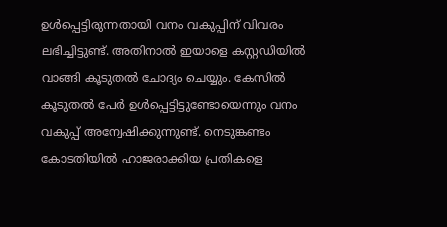ഉൾപ്പെട്ടിരുന്നതായി വനം വകുപ്പിന് വിവരം ലഭിച്ചിട്ടുണ്ട്. അതിനാൽ ഇയാളെ കസ്റ്റഡിയിൽ വാങ്ങി കൂടുതൽ ചോദ്യം ചെയ്യും. കേസിൽ കൂടുതൽ പേർ ഉൾപ്പെട്ടിട്ടുണ്ടോയെന്നും വനം വകുപ്പ് അന്വേഷിക്കുന്നുണ്ട്. നെടുങ്കണ്ടം കോടതിയിൽ ഹാജരാക്കിയ പ്രതികളെ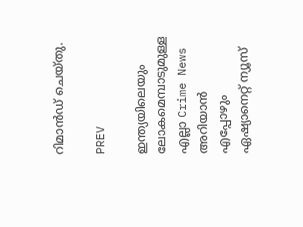റിമാൻഡ് ചെയ്തു.

PREV

ഇന്ത്യയിലെയും ലോകമെമ്പാടുമുള്ള എല്ലാ Crime News അറിയാൻ എപ്പോഴും ഏഷ്യാനെറ്റ് ന്യൂസ്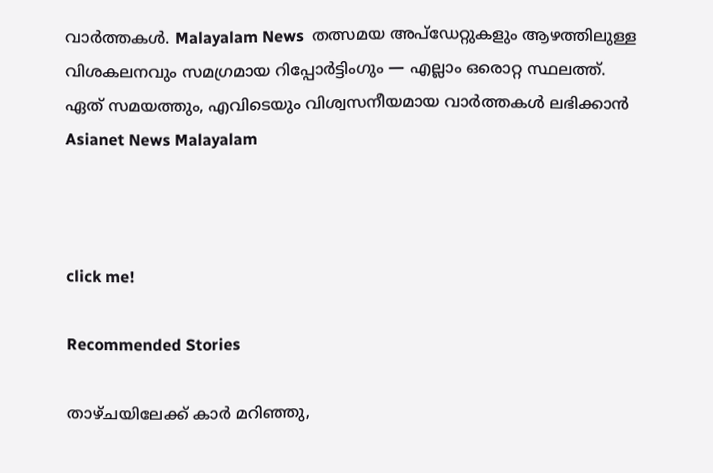വാർത്തകൾ. Malayalam News  തത്സമയ അപ്‌ഡേറ്റുകളും ആഴത്തിലുള്ള വിശകലനവും സമഗ്രമായ റിപ്പോർട്ടിംഗും — എല്ലാം ഒരൊറ്റ സ്ഥലത്ത്. ഏത് സമയത്തും, എവിടെയും വിശ്വസനീയമായ വാർത്തകൾ ലഭിക്കാൻ Asianet News Malayalam



click me!

Recommended Stories

താഴ്ചയിലേക്ക് കാർ മറിഞ്ഞു,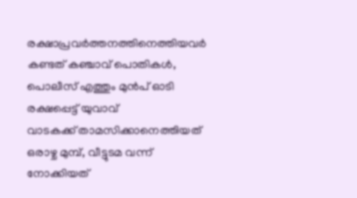രക്ഷാപ്രവർത്തനത്തിനെത്തിയവർ കണ്ടത് കഞ്ചാവ് പൊതികൾ, പൊലീസ് എത്തും മുൻപ് ഓടി രക്ഷപ്പെട്ട് യുവാവ്
വാടകക്ക് താമസിക്കാനെത്തിയത് ഒരാഴ്ച മുമ്പ്, വീട്ടുടമ വന്ന് നോക്കിയത്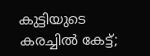കുട്ടിയുടെ കരച്ചിൽ കേട്ട്;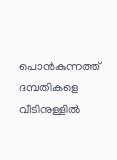പൊൻകുന്നത്ത് ദമ്പതികളെ വീടിനുള്ളിൽ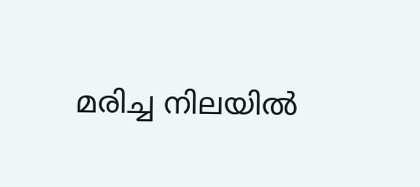മരിച്ച നിലയിൽ